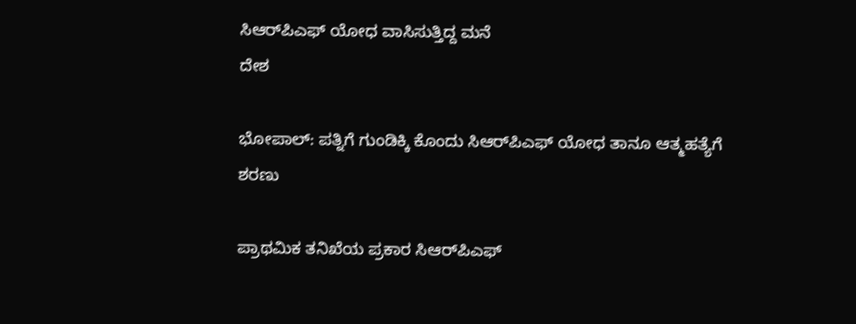ಸಿಆರ್‌ಪಿಎಫ್ ಯೋಧ ವಾಸಿಸುತ್ತಿದ್ದ ಮನೆ
ದೇಶ

ಭೋಪಾಲ್‌: ಪತ್ನಿಗೆ ಗುಂಡಿಕ್ಕಿ ಕೊಂದು ಸಿಆರ್‌ಪಿಎಫ್ ಯೋಧ ತಾನೂ ಆತ್ಮಹತ್ಯೆಗೆ ಶರಣು

ಪ್ರಾಥಮಿಕ ತನಿಖೆಯ ಪ್ರಕಾರ ಸಿಆರ್‌ಪಿಎಫ್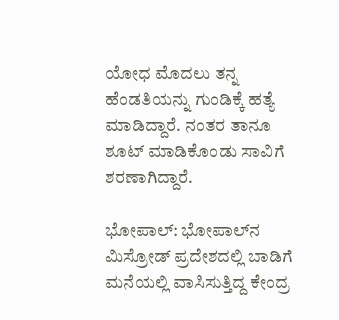ಯೋಧ ಮೊದಲು ತನ್ನ ಹೆಂಡತಿಯನ್ನು ಗುಂಡಿಕ್ಕೆ ಹತ್ಯೆ ಮಾಡಿದ್ದಾರೆ. ನಂತರ ತಾನೂ ಶೂಟ್ ಮಾಡಿಕೊಂಡು ಸಾವಿಗೆ ಶರಣಾಗಿದ್ದಾರೆ.

ಭೋಪಾಲ್: ಭೋಪಾಲ್‌ನ ಮಿಸ್ರೋಡ್ ಪ್ರದೇಶದಲ್ಲಿ ಬಾಡಿಗೆ ಮನೆಯಲ್ಲಿ ವಾಸಿಸುತ್ತಿದ್ದ ಕೇಂದ್ರ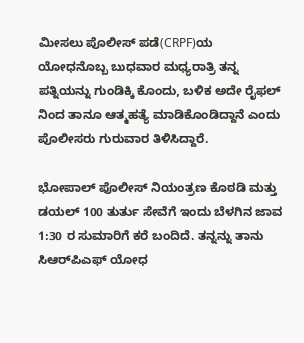ಮೀಸಲು ಪೊಲೀಸ್ ಪಡೆ(CRPF)ಯ ಯೋಧನೊಬ್ಬ ಬುಧವಾರ ಮಧ್ಯರಾತ್ರಿ ತನ್ನ ಪತ್ನಿಯನ್ನು ಗುಂಡಿಕ್ಕಿ ಕೊಂದು, ಬಳಿಕ ಅದೇ ರೈಫಲ್ ನಿಂದ ತಾನೂ ಆತ್ಮಹತ್ಯೆ ಮಾಡಿಕೊಂಡಿದ್ದಾನೆ ಎಂದು ಪೊಲೀಸರು ಗುರುವಾರ ತಿಳಿಸಿದ್ದಾರೆ.

ಭೋಪಾಲ್ ಪೊಲೀಸ್ ನಿಯಂತ್ರಣ ಕೊಠಡಿ ಮತ್ತು ಡಯಲ್ 100 ತುರ್ತು ಸೇವೆಗೆ ಇಂದು ಬೆಳಗಿನ ಜಾವ 1:30 ರ ಸುಮಾರಿಗೆ ಕರೆ ಬಂದಿದೆ. ತನ್ನನ್ನು ತಾನು ಸಿಆರ್‌ಪಿಎಫ್ ಯೋಧ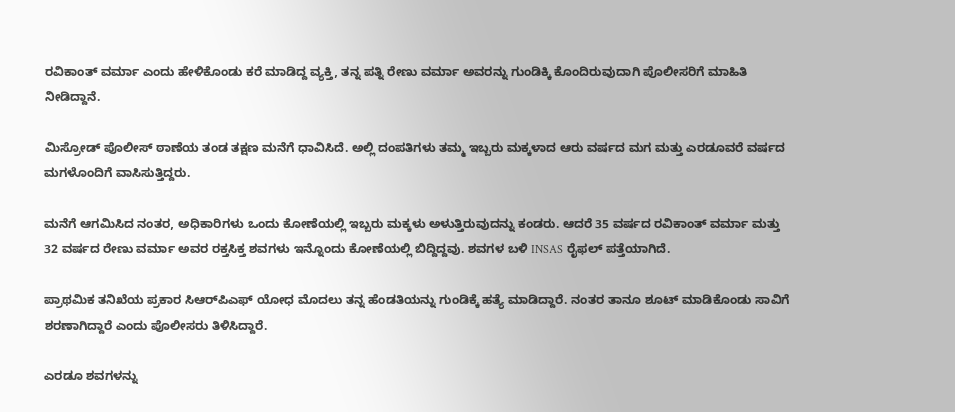ರವಿಕಾಂತ್ ವರ್ಮಾ ಎಂದು ಹೇಳಿಕೊಂಡು ಕರೆ ಮಾಡಿದ್ದ ವ್ಯಕ್ತಿ, ತನ್ನ ಪತ್ನಿ ರೇಣು ವರ್ಮಾ ಅವರನ್ನು ಗುಂಡಿಕ್ಕಿ ಕೊಂದಿರುವುದಾಗಿ ಪೊಲೀಸರಿಗೆ ಮಾಹಿತಿ ನೀಡಿದ್ದಾನೆ.

ಮಿಸ್ರೋಡ್ ಪೊಲೀಸ್ ಠಾಣೆಯ ತಂಡ ತಕ್ಷಣ ಮನೆಗೆ ಧಾವಿಸಿದೆ. ಅಲ್ಲಿ ದಂಪತಿಗಳು ತಮ್ಮ ಇಬ್ಬರು ಮಕ್ಕಳಾದ ಆರು ವರ್ಷದ ಮಗ ಮತ್ತು ಎರಡೂವರೆ ವರ್ಷದ ಮಗಳೊಂದಿಗೆ ವಾಸಿಸುತ್ತಿದ್ದರು.

ಮನೆಗೆ ಆಗಮಿಸಿದ ನಂತರ, ಅಧಿಕಾರಿಗಳು ಒಂದು ಕೋಣೆಯಲ್ಲಿ ಇಬ್ಬರು ಮಕ್ಕಳು ಅಳುತ್ತಿರುವುದನ್ನು ಕಂಡರು. ಆದರೆ 35 ವರ್ಷದ ರವಿಕಾಂತ್ ವರ್ಮಾ ಮತ್ತು 32 ವರ್ಷದ ರೇಣು ವರ್ಮಾ ಅವರ ರಕ್ತಸಿಕ್ತ ಶವಗಳು ಇನ್ನೊಂದು ಕೋಣೆಯಲ್ಲಿ ಬಿದ್ದಿದ್ದವು. ಶವಗಳ ಬಳಿ INSAS ರೈಫಲ್ ಪತ್ತೆಯಾಗಿದೆ.

ಪ್ರಾಥಮಿಕ ತನಿಖೆಯ ಪ್ರಕಾರ ಸಿಆರ್‌ಪಿಎಫ್ ಯೋಧ ಮೊದಲು ತನ್ನ ಹೆಂಡತಿಯನ್ನು ಗುಂಡಿಕ್ಕೆ ಹತ್ಯೆ ಮಾಡಿದ್ದಾರೆ. ನಂತರ ತಾನೂ ಶೂಟ್ ಮಾಡಿಕೊಂಡು ಸಾವಿಗೆ ಶರಣಾಗಿದ್ದಾರೆ ಎಂದು ಪೊಲೀಸರು ತಿಳಿಸಿದ್ದಾರೆ.

ಎರಡೂ ಶವಗಳನ್ನು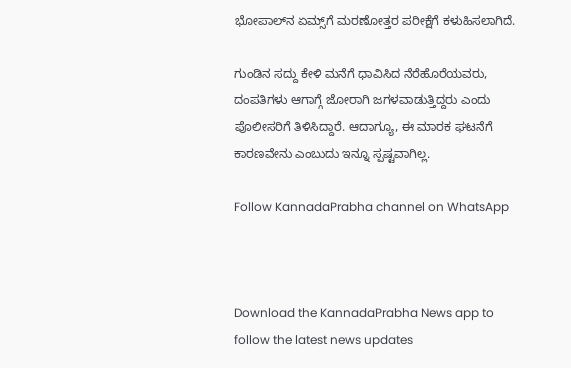ಭೋಪಾಲ್‌ನ ಏಮ್ಸ್‌ಗೆ ಮರಣೋತ್ತರ ಪರೀಕ್ಷೆಗೆ ಕಳುಹಿಸಲಾಗಿದೆ.

ಗುಂಡಿನ ಸದ್ದು ಕೇಳಿ ಮನೆಗೆ ಧಾವಿಸಿದ ನೆರೆಹೊರೆಯವರು, ದಂಪತಿಗಳು ಆಗಾಗ್ಗೆ ಜೋರಾಗಿ ಜಗಳವಾಡುತ್ತಿದ್ದರು ಎಂದು ಪೊಲೀಸರಿಗೆ ತಿಳಿಸಿದ್ದಾರೆ. ಆದಾಗ್ಯೂ, ಈ ಮಾರಕ ಘಟನೆಗೆ ಕಾರಣವೇನು ಎಂಬುದು ಇನ್ನೂ ಸ್ಪಷ್ಟವಾಗಿಲ್ಲ.

Follow KannadaPrabha channel on WhatsApp



Download the KannadaPrabha News app to follow the latest news updates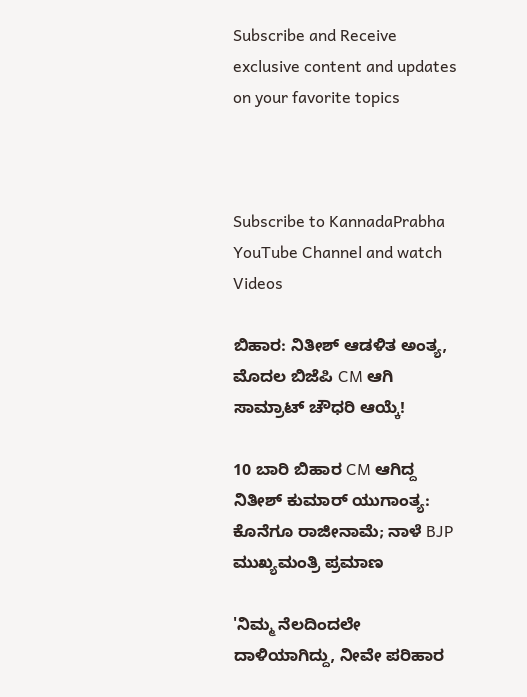Subscribe and Receive exclusive content and updates on your favorite topics



Subscribe to KannadaPrabha YouTube Channel and watch Videos

ಬಿಹಾರ: ನಿತೀಶ್ ಆಡಳಿತ ಅಂತ್ಯ, ಮೊದಲ ಬಿಜೆಪಿ CM ಆಗಿ ಸಾಮ್ರಾಟ್ ಚೌಧರಿ ಆಯ್ಕೆ!

10 ಬಾರಿ ಬಿಹಾರ CM ಆಗಿದ್ದ ನಿತೀಶ್ ಕುಮಾರ್ ಯುಗಾಂತ್ಯ: ಕೊನೆಗೂ ರಾಜೀನಾಮೆ; ನಾಳೆ BJP ಮುಖ್ಯಮಂತ್ರಿ ಪ್ರಮಾಣ

'ನಿಮ್ಮ ನೆಲದಿಂದಲೇ ದಾಳಿಯಾಗಿದ್ದು, ನೀವೇ ಪರಿಹಾರ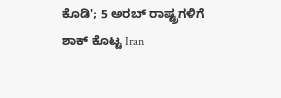ಕೊಡಿ'; 5 ಅರಬ್ ರಾಷ್ಟ್ರಗಳಿಗೆ ಶಾಕ್ ಕೊಟ್ಟ Iran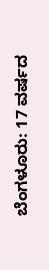ಬೆಂಗಳೂರು: 17 ವರ್ಷದ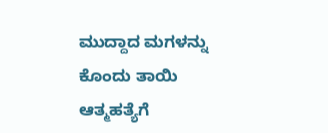ಮುದ್ದಾದ ಮಗಳನ್ನು ಕೊಂದು ತಾಯಿ ಆತ್ಮಹತ್ಯೆಗೆ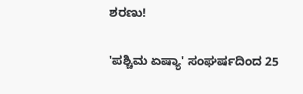ಶರಣು!

'ಪಶ್ಚಿಮ ಏಷ್ಯಾ' ಸಂಘರ್ಷದಿಂದ 25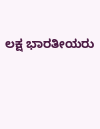ಲಕ್ಷ ಭಾರತೀಯರು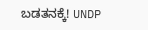ಬಡತನಕ್ಕೆ! UNDP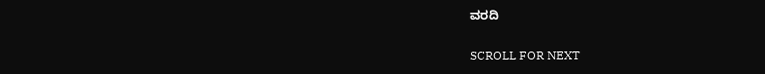ವರದಿ

SCROLL FOR NEXT